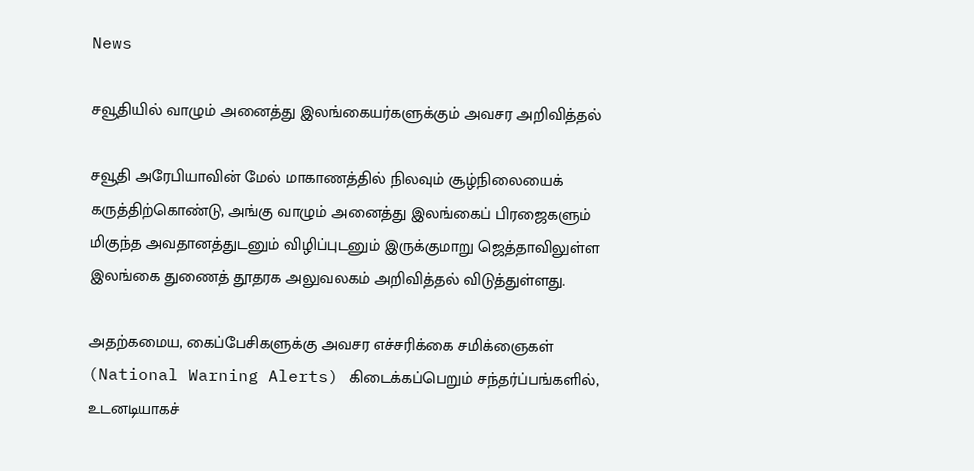News

சவூதியில் வாழும் அனைத்து இலங்கையர்களுக்கும் அவசர அறிவித்தல்

சவூதி அரேபியாவின் மேல் மாகாணத்தில் நிலவும் சூழ்நிலையைக் கருத்திற்கொண்டு, அங்கு வாழும் அனைத்து இலங்கைப் பிரஜைகளும் மிகுந்த அவதானத்துடனும் விழிப்புடனும் இருக்குமாறு ஜெத்தாவிலுள்ள இலங்கை துணைத் தூதரக அலுவலகம் அறிவித்தல் விடுத்துள்ளது.

அதற்கமைய, கைப்பேசிகளுக்கு அவசர எச்சரிக்கை சமிக்ஞைகள் (National Warning Alerts) கிடைக்கப்பெறும் சந்தர்ப்பங்களில், உடனடியாகச்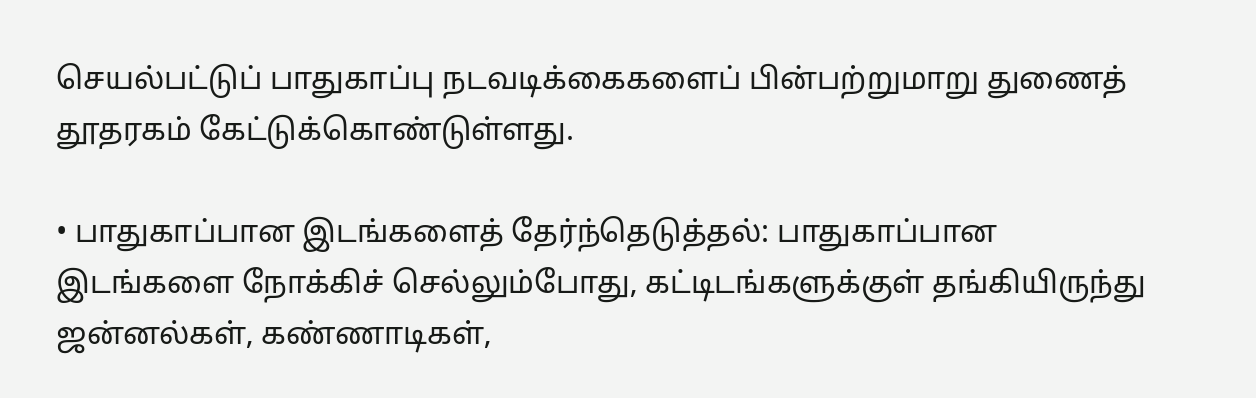செயல்பட்டுப் பாதுகாப்பு நடவடிக்கைகளைப் பின்பற்றுமாறு துணைத் தூதரகம் கேட்டுக்கொண்டுள்ளது.

• பாதுகாப்பான இடங்களைத் தேர்ந்தெடுத்தல்: பாதுகாப்பான இடங்களை நோக்கிச் செல்லும்போது, கட்டிடங்களுக்குள் தங்கியிருந்து ஜன்னல்கள், கண்ணாடிகள்,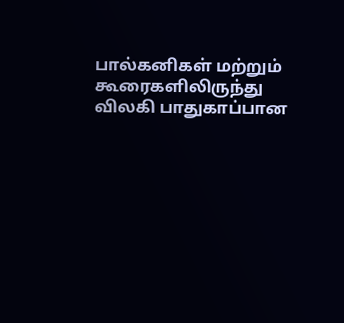பால்கனிகள் மற்றும் கூரைகளிலிருந்து விலகி பாதுகாப்பான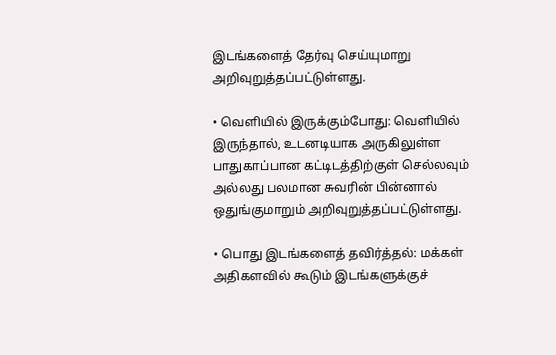இடங்களைத் தேர்வு செய்யுமாறு அறிவுறுத்தப்பட்டுள்ளது.

• வெளியில் இருக்கும்போது: வெளியில் இருந்தால், உடனடியாக அருகிலுள்ள பாதுகாப்பான கட்டிடத்திற்குள் செல்லவும் அல்லது பலமான சுவரின் பின்னால் ஒதுங்குமாறும் அறிவுறுத்தப்பட்டுள்ளது.

• பொது இடங்களைத் தவிர்த்தல்: மக்கள் அதிகளவில் கூடும் இடங்களுக்குச்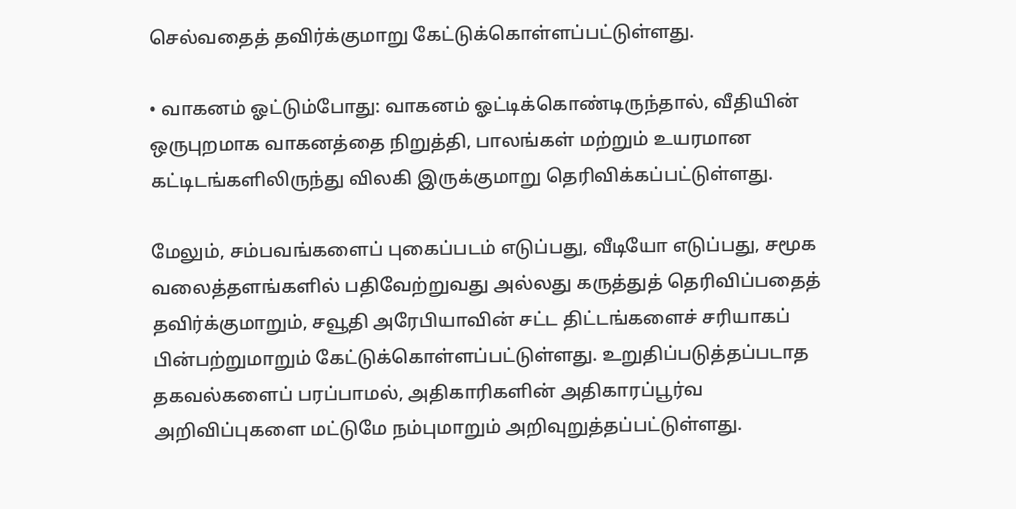செல்வதைத் தவிர்க்குமாறு கேட்டுக்கொள்ளப்பட்டுள்ளது.

• வாகனம் ஓட்டும்போது: வாகனம் ஓட்டிக்கொண்டிருந்தால், வீதியின் ஒருபுறமாக வாகனத்தை நிறுத்தி, பாலங்கள் மற்றும் உயரமான கட்டிடங்களிலிருந்து விலகி இருக்குமாறு தெரிவிக்கப்பட்டுள்ளது.

மேலும், சம்பவங்களைப் புகைப்படம் எடுப்பது, வீடியோ எடுப்பது, சமூக வலைத்தளங்களில் பதிவேற்றுவது அல்லது கருத்துத் தெரிவிப்பதைத் தவிர்க்குமாறும், சவூதி அரேபியாவின் சட்ட திட்டங்களைச் சரியாகப் பின்பற்றுமாறும் கேட்டுக்கொள்ளப்பட்டுள்ளது. உறுதிப்படுத்தப்படாத தகவல்களைப் பரப்பாமல், அதிகாரிகளின் அதிகாரப்பூர்வ அறிவிப்புகளை மட்டுமே நம்புமாறும் அறிவுறுத்தப்பட்டுள்ளது.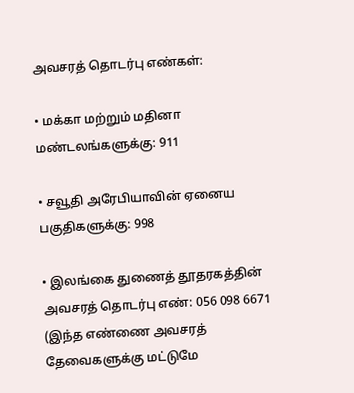அவசரத் தொடர்பு எண்கள்:

• மக்கா மற்றும் மதினா மண்டலங்களுக்கு: 911

• சவூதி அரேபியாவின் ஏனைய பகுதிகளுக்கு: 998

• இலங்கை துணைத் தூதரகத்தின் அவசரத் தொடர்பு எண்: 056 098 6671 (இந்த எண்ணை அவசரத் தேவைகளுக்கு மட்டுமே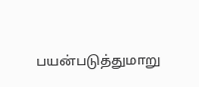பயன்படுத்துமாறு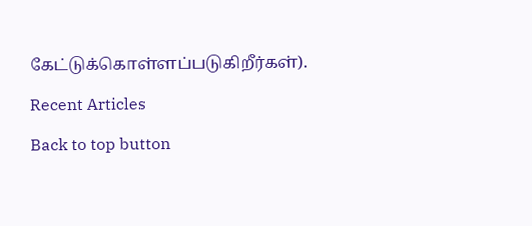கேட்டுக்கொள்ளப்படுகிறீர்கள்).

Recent Articles

Back to top button